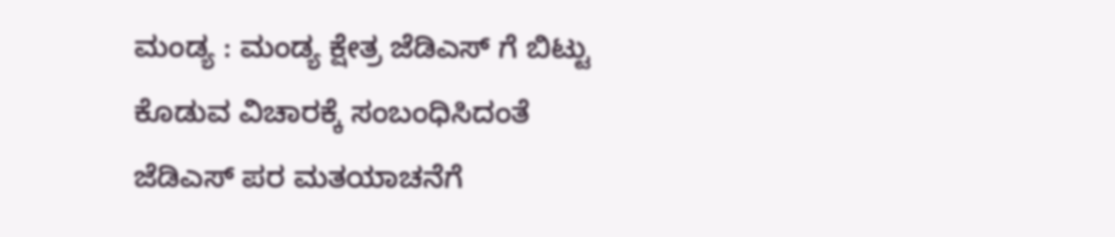ಮಂಡ್ಯ : ಮಂಡ್ಯ ಕ್ಷೇತ್ರ ಜೆಡಿಎಸ್ ಗೆ ಬಿಟ್ಟು ಕೊಡುವ ವಿಚಾರಕ್ಕೆ ಸಂಬಂಧಿಸಿದಂತೆ ಜೆಡಿಎಸ್ ಪರ ಮತಯಾಚನೆಗೆ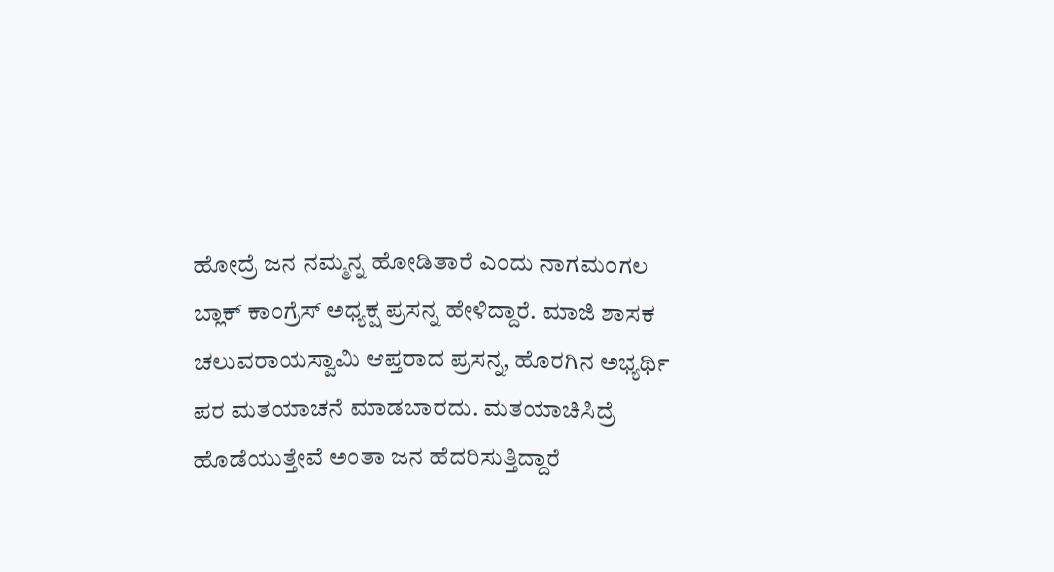ಹೋದ್ರೆ ಜನ ನಮ್ಮನ್ನ ಹೋಡಿತಾರೆ ಎಂದು ನಾಗಮಂಗಲ ಬ್ಲಾಕ್ ಕಾಂಗ್ರೆಸ್ ಅಧ್ಯಕ್ಷ ಪ್ರಸನ್ನ ಹೇಳಿದ್ದಾರೆ. ಮಾಜಿ ಶಾಸಕ ಚಲುವರಾಯಸ್ವಾಮಿ ಆಪ್ತರಾದ ಪ್ರಸನ್ನ, ಹೊರಗಿನ ಅಭ್ಯರ್ಥಿ ಪರ ಮತಯಾಚನೆ ಮಾಡಬಾರದು. ಮತಯಾಚಿಸಿದ್ರೆ ಹೊಡೆಯುತ್ತೇವೆ ಅಂತಾ ಜನ ಹೆದರಿಸುತ್ತಿದ್ದಾರೆ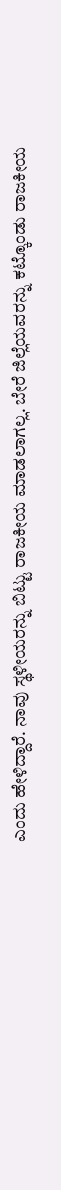ಎಂದು ಹೇಳಿದ್ದಾರೆ. ನಾವು ಸ್ಥಳೀಯರನ್ನು ಬಿಟ್ಟು ರಾಜಕೀಯ ಮಾಡಲಾಗಲ್ಲ. ಬೇರೆ ಜಿಲ್ಲೆಯವರನ್ನು ಕಟ್ಕೊಂಡು ರಾಜಕೀಯ